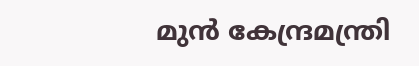മുന്‍ കേന്ദ്രമന്ത്രി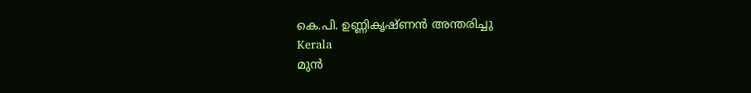കെ.പി. ഉണ്ണികൃഷ്ണന്‍ അന്തരിച്ചു
Kerala
മുന്‍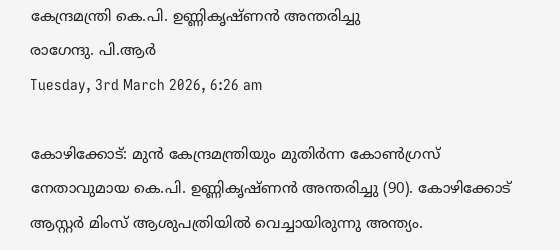കേന്ദ്രമന്ത്രി കെ.പി. ഉണ്ണികൃഷ്ണന്‍ അന്തരിച്ചു
രാഗേന്ദു. പി.ആര്‍
Tuesday, 3rd March 2026, 6:26 am

കോഴിക്കോട്: മുന്‍ കേന്ദ്രമന്ത്രിയും മുതിര്‍ന്ന കോണ്‍ഗ്രസ് നേതാവുമായ കെ.പി. ഉണ്ണികൃഷ്ണന്‍ അന്തരിച്ചു (90). കോഴിക്കോട് ആസ്റ്റര്‍ മിംസ് ആശുപത്രിയില്‍ വെച്ചായിരുന്നു അന്ത്യം.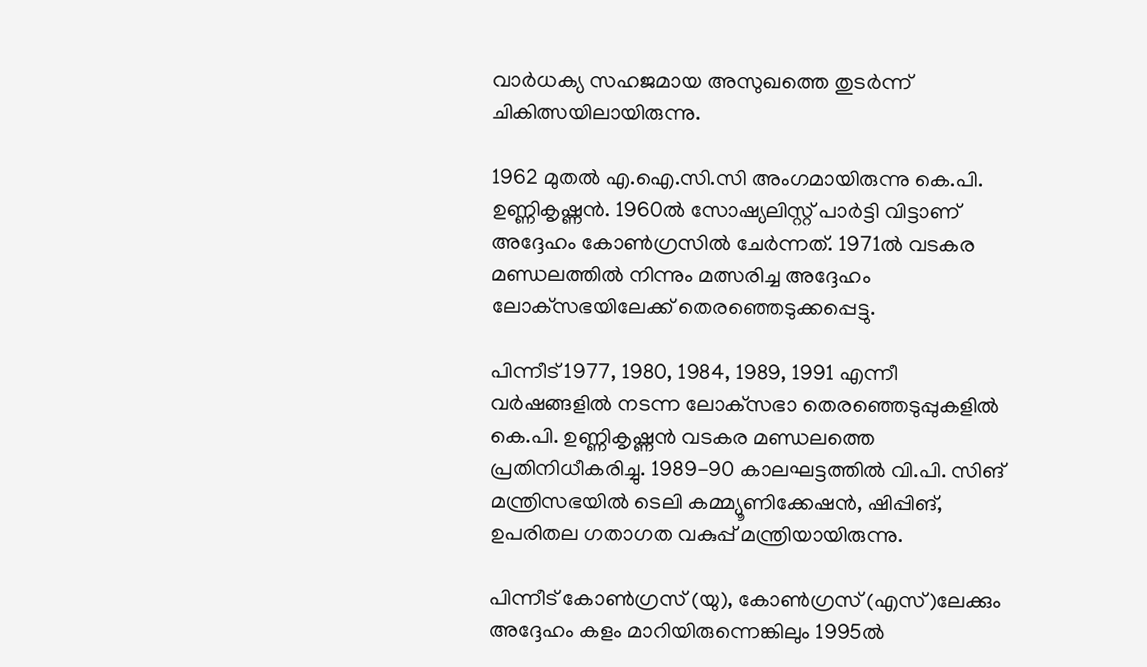വാര്‍ധക്യ സഹജമായ അസുഖത്തെ തുടര്‍ന്ന് ചികിത്സയിലായിരുന്നു.

1962 മുതല്‍ എ.ഐ.സി.സി അംഗമായിരുന്നു കെ.പി. ഉണ്ണികൃഷ്ണന്‍. 1960ല്‍ സോഷ്യലിസ്റ്റ് പാര്‍ട്ടി വിട്ടാണ് അദ്ദേഹം കോണ്‍ഗ്രസില്‍ ചേര്‍ന്നത്. 1971ല്‍ വടകര മണ്ഡലത്തില്‍ നിന്നും മത്സരിച്ച അദ്ദേഹം ലോക്‌സഭയിലേക്ക് തെരഞ്ഞെടുക്കപ്പെട്ടു.

പിന്നീട് 1977, 1980, 1984, 1989, 1991 എന്നീ വര്‍ഷങ്ങളില്‍ നടന്ന ലോക്‌സഭാ തെരഞ്ഞെടുപ്പുകളില്‍ കെ.പി. ഉണ്ണികൃഷ്ണന്‍ വടകര മണ്ഡലത്തെ പ്രതിനിധീകരിച്ചു. 1989-90 കാലഘട്ടത്തില്‍ വി.പി. സിങ് മന്ത്രിസഭയില്‍ ടെലി കമ്മ്യൂണിക്കേഷന്‍, ഷിപ്പിങ്, ഉപരിതല ഗതാഗത വകുപ്പ് മന്ത്രിയായിരുന്നു.

പിന്നീട് കോണ്‍ഗ്രസ് (യു), കോണ്‍ഗ്രസ് (എസ്)ലേക്കും അദ്ദേഹം കളം മാറിയിരുന്നെങ്കിലും 1995ല്‍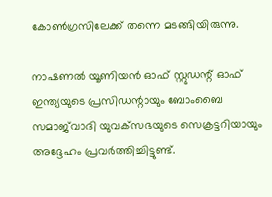കോണ്‍ഗ്രസിലേക്ക് തന്നെ മടങ്ങിയിരുന്നു.

നാഷണല്‍ യൂണിയന്‍ ഓഫ് സ്റ്റുഡന്റ് ഓഫ് ഇന്ത്യയുടെ പ്രസിഡന്റായും ബോംബൈ സമാജ്‌വാദി യുവക്‌സഭയുടെ സെക്രട്ടറിയായും അദ്ദേഹം പ്രവര്‍ത്തിച്ചിട്ടുണ്ട്.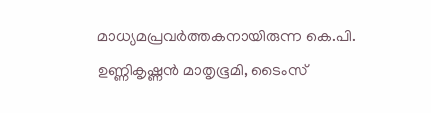മാധ്യമപ്രവര്‍ത്തകനായിരുന്ന കെ.പി. ഉണ്ണികൃഷ്ണന്‍ മാതൃഭൂമി, ടൈംസ്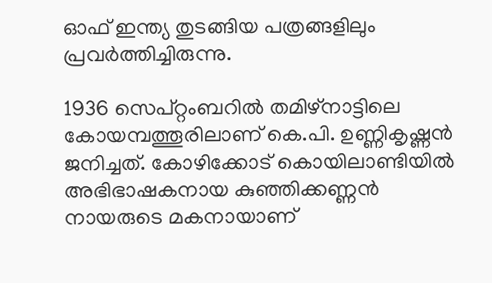ഓഫ് ഇന്ത്യ തുടങ്ങിയ പത്രങ്ങളിലും പ്രവര്‍ത്തിച്ചിരുന്നു.

1936 സെപ്റ്റംബറില്‍ തമിഴ്നാട്ടിലെ കോയമ്പത്തൂരിലാണ് കെ.പി. ഉണ്ണികൃഷ്ണന്‍ ജനിച്ചത്. കോഴിക്കോട് കൊയിലാണ്ടിയില്‍ അഭിഭാഷകനായ കുഞ്ഞിക്കണ്ണന്‍ നായരുടെ മകനായാണ്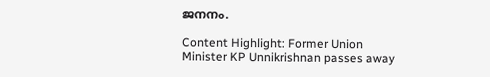ജനനം.

Content Highlight: Former Union Minister KP Unnikrishnan passes away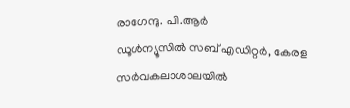രാഗേന്ദു. പി.ആര്‍
ഡൂള്‍ന്യൂസില്‍ സബ് എഡിറ്റര്‍, കേരള സര്‍വകലാശാലയില്‍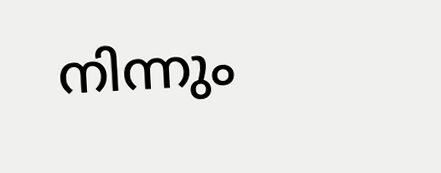നിന്നും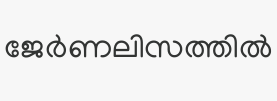ജേര്‍ണലിസത്തില്‍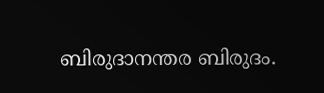ബിരുദാനന്തര ബിരുദം.